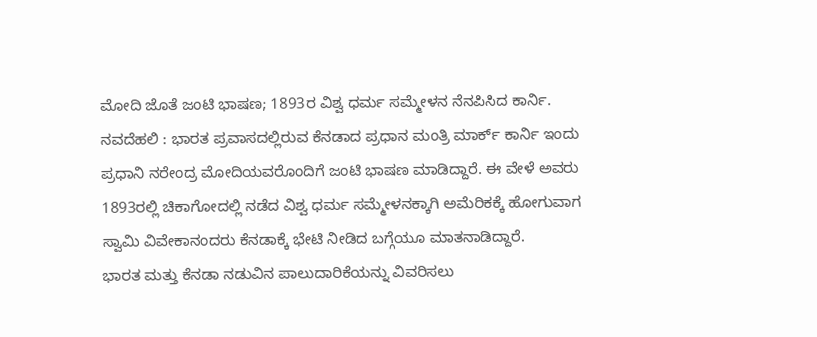ಮೋದಿ ಜೊತೆ ಜಂಟಿ ಭಾಷಣ; 1893ರ ವಿಶ್ವ ಧರ್ಮ ಸಮ್ಮೇಳನ ನೆನಪಿಸಿದ ಕಾರ್ನಿ.
ನವದೆಹಲಿ : ಭಾರತ ಪ್ರವಾಸದಲ್ಲಿರುವ ಕೆನಡಾದ ಪ್ರಧಾನ ಮಂತ್ರಿ ಮಾರ್ಕ್ ಕಾರ್ನಿ ಇಂದು ಪ್ರಧಾನಿ ನರೇಂದ್ರ ಮೋದಿಯವರೊಂದಿಗೆ ಜಂಟಿ ಭಾಷಣ ಮಾಡಿದ್ದಾರೆ. ಈ ವೇಳೆ ಅವರು 1893ರಲ್ಲಿ ಚಿಕಾಗೋದಲ್ಲಿ ನಡೆದ ವಿಶ್ವ ಧರ್ಮ ಸಮ್ಮೇಳನಕ್ಕಾಗಿ ಅಮೆರಿಕಕ್ಕೆ ಹೋಗುವಾಗ ಸ್ವಾಮಿ ವಿವೇಕಾನಂದರು ಕೆನಡಾಕ್ಕೆ ಭೇಟಿ ನೀಡಿದ ಬಗ್ಗೆಯೂ ಮಾತನಾಡಿದ್ದಾರೆ.
ಭಾರತ ಮತ್ತು ಕೆನಡಾ ನಡುವಿನ ಪಾಲುದಾರಿಕೆಯನ್ನು ವಿವರಿಸಲು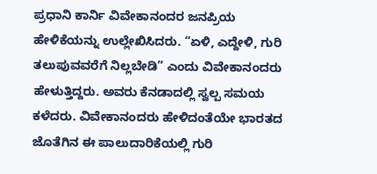ಪ್ರಧಾನಿ ಕಾರ್ನಿ ವಿವೇಕಾನಂದರ ಜನಪ್ರಿಯ ಹೇಳಿಕೆಯನ್ನು ಉಲ್ಲೇಖಿಸಿದರು. “ಏಳಿ, ಎದ್ದೇಳಿ, ಗುರಿ ತಲುಪುವವರೆಗೆ ನಿಲ್ಲಬೇಡಿ” ಎಂದು ವಿವೇಕಾನಂದರು ಹೇಳುತ್ತಿದ್ದರು. ಅವರು ಕೆನಡಾದಲ್ಲಿ ಸ್ವಲ್ಪ ಸಮಯ ಕಳೆದರು. ವಿವೇಕಾನಂದರು ಹೇಳಿದಂತೆಯೇ ಭಾರತದ ಜೊತೆಗಿನ ಈ ಪಾಲುದಾರಿಕೆಯಲ್ಲಿ ಗುರಿ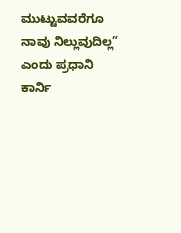ಮುಟ್ಟುವವರೆಗೂ ನಾವು ನಿಲ್ಲುವುದಿಲ್ಲ” ಎಂದು ಪ್ರಧಾನಿ ಕಾರ್ನಿ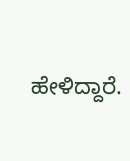ಹೇಳಿದ್ದಾರೆ.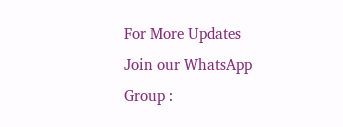For More Updates Join our WhatsApp Group :